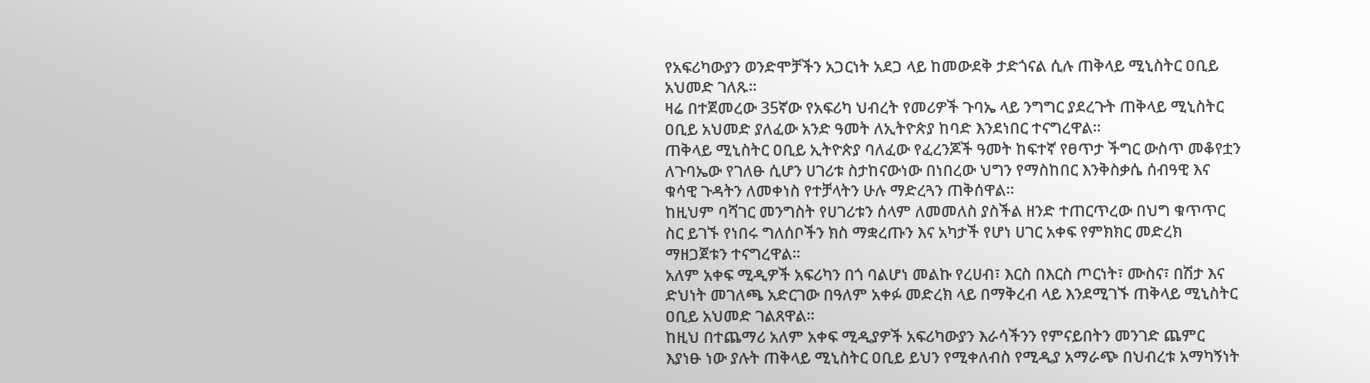የአፍሪካውያን ወንድሞቻችን አጋርነት አደጋ ላይ ከመውደቅ ታድጎናል ሲሉ ጠቅላይ ሚኒስትር ዐቢይ አህመድ ገለጹ፡፡
ዛሬ በተጀመረው 35ኛው የአፍሪካ ህብረት የመሪዎች ጉባኤ ላይ ንግግር ያደረጉት ጠቅላይ ሚኒስትር ዐቢይ አህመድ ያለፈው አንድ ዓመት ለኢትዮጵያ ከባድ እንደነበር ተናግረዋል።
ጠቅላይ ሚኒስትር ዐቢይ ኢትዮጵያ ባለፈው የፈረንጆች ዓመት ከፍተኛ የፀጥታ ችግር ውስጥ መቆየቷን ለጉባኤው የገለፁ ሲሆን ሀገሪቱ ስታከናውነው በነበረው ህግን የማስከበር እንቅስቃሴ ሰብዓዊ እና ቁሳዊ ጉዳትን ለመቀነስ የተቻላትን ሁሉ ማድረጓን ጠቅሰዋል፡፡
ከዚህም ባሻገር መንግስት የሀገሪቱን ሰላም ለመመለስ ያስችል ዘንድ ተጠርጥረው በህግ ቁጥጥር ስር ይገኙ የነበሩ ግለሰቦችን ክስ ማቋረጡን እና አካታች የሆነ ሀገር አቀፍ የምክክር መድረክ ማዘጋጀቱን ተናግረዋል፡፡
አለም አቀፍ ሚዲዎች አፍሪካን በጎ ባልሆነ መልኩ የረሀብ፣ እርስ በእርስ ጦርነት፣ ሙስና፣ በሽታ እና ድህነት መገለጫ አድርገው በዓለም አቀፉ መድረክ ላይ በማቅረብ ላይ እንደሚገኙ ጠቅላይ ሚኒስትር ዐቢይ አህመድ ገልጸዋል፡፡
ከዚህ በተጨማሪ አለም አቀፍ ሚዲያዎች አፍሪካውያን እራሳችንን የምናይበትን መንገድ ጨምር እያነፁ ነው ያሉት ጠቅላይ ሚኒስትር ዐቢይ ይህን የሚቀለብስ የሚዲያ አማራጭ በህብረቱ አማካኝነት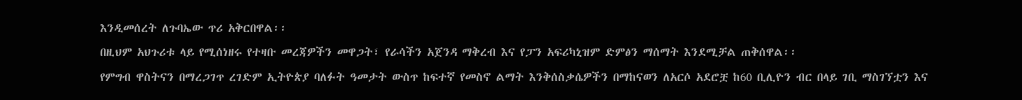እንዲመሰረት ለጉባኤው ጥሪ አቅርበዋል፡፡
በዚህም አህጉሪቱ ላይ የሚሰነዘሩ የተዛቡ መረጃዎችን መዋጋት፣ የራሳችን አጀንዳ ማቅረብ እና የፓን አፍሪካኒዝም ድምፅን ማሰማት እንደሚቻል ጠቅሰዋል፡፡
የምግብ ዋስትናን በማረጋገጥ ረገድም ኢትዮጵያ ባለፉት ዓመታት ውስጥ ከፍተኛ የመስኖ ልማት እንቅሰስቃሴዎችን በማከናወን ለአርሶ አደሮቿ ከ60 ቢሊዮን ብር በላይ ገቢ ማስገኘቷን እና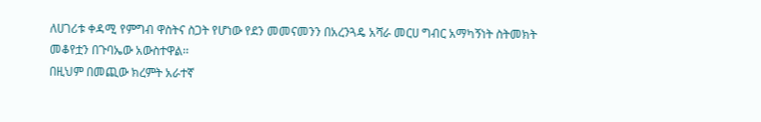ለሀገሪቱ ቀዳሚ የምግብ ዋስትና ስጋት የሆነው የደን መመናመንን በአረንጓዴ አሻራ መርሀ ግብር አማካኝነት ስትመክት መቆየቷን በጉባኤው አውስተዋል፡፡
በዚህም በመጪው ክረምት አራተኛ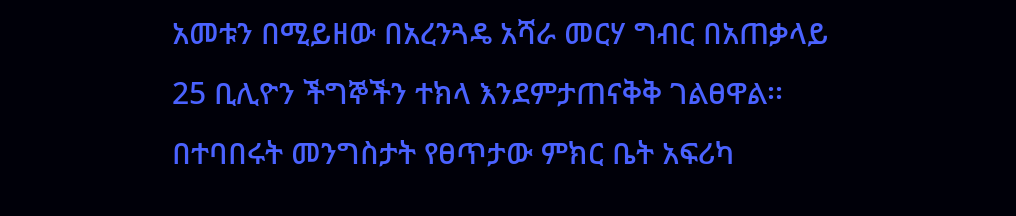አመቱን በሚይዘው በአረንጓዴ አሻራ መርሃ ግብር በአጠቃላይ 25 ቢሊዮን ችግኞችን ተክላ እንደምታጠናቅቅ ገልፀዋል፡፡
በተባበሩት መንግስታት የፀጥታው ምክር ቤት አፍሪካ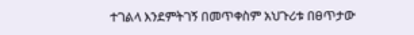ተገልላ እንደምትገኝ በመጥቀስም አህጉሪቱ በፀጥታው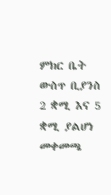ምክር ቤት ውስጥ ቢያንስ 2 ቋሚ እና 5 ቋሚ ያልሆነ መቀመጫ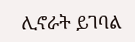ሊኖራት ይገባል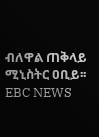ብለዋል ጠቅላይ ሚኒስትር ዐቢይ፡፡ EBC NEWS